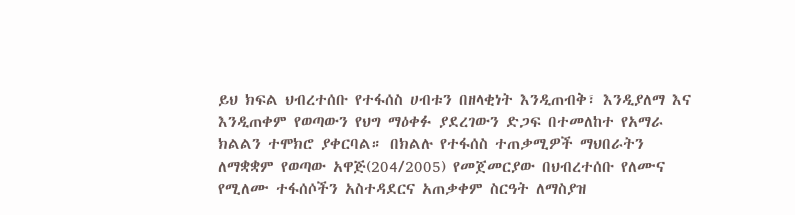ይህ ክፍል ህብረተሰቡ የተፋሰስ ሀብቱን በዘላቂነት እንዲጠብቅ፣ እንዲያለማ እና እንዲጠቀም የወጣውን የህግ ማዕቀፉ ያደረገውን ድጋፍ በተመለከተ የአማራ ክልልን ተሞክሮ ያቀርባል። በክልሉ የተፋሰስ ተጠቃሚዎች ማህበራትን ለማቋቋም የወጣው አዋጅ(204/2005) የመጀመርያው በህብረተሰቡ የለሙና የሚለሙ ተፋሰሶችን አስተዳደርና አጠቃቀም ስርዓት ለማስያዝ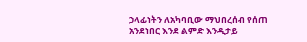ኃላፊነትን ለአካባቢው ማህበረሰብ የሰጠ አንደነበር እንደ ልምድ እንዲታይ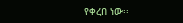የቀረበ ነው፡፡